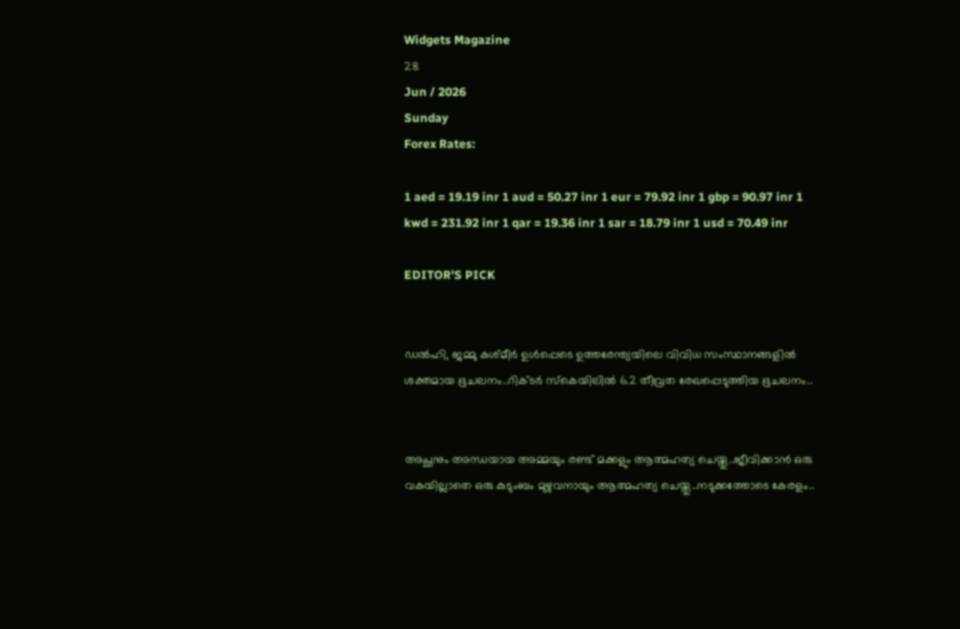Widgets Magazine
28
Jun / 2026
Sunday
Forex Rates:

1 aed = 19.19 inr 1 aud = 50.27 inr 1 eur = 79.92 inr 1 gbp = 90.97 inr 1 kwd = 231.92 inr 1 qar = 19.36 inr 1 sar = 18.79 inr 1 usd = 70.49 inr

EDITOR'S PICK


ഡല്‍ഹി, ജമ്മു കശ്മീര്‍ ഉള്‍പ്പെടെ ഉത്തരേന്ത്യയിലെ വിവിധ സംസ്ഥാനങ്ങളില്‍ ശക്തമായ ഭൂചലനം..റിക്ടര്‍ സ്‌കെയിലില്‍ 6.2 തീവ്രത രേഖപ്പെടുത്തിയ ഭൂചലനം..


അച്ഛനും അന്ധയായ അമ്മയും രണ്ട് മക്കളും ആത്മഹത്യ ചെയ്തു..ജീവിക്കാൻ ഒരു വകയില്ലാതെ ഒരു കുടുംബം മുഴുവനായും ആത്മഹത്യ ചെയ്തു..നടുക്കത്തോടെ കേരളം..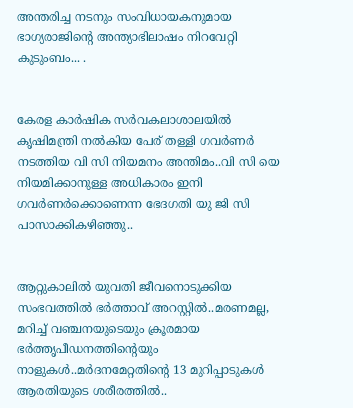അന്തരിച്ച നടനും സംവിധായകനുമായ ഭാഗ്യരാജിന്റെ അന്ത്യാഭിലാഷം നിറവേറ്റി കുടുംബം... .


കേരള കാർഷിക സർവകലാശാലയിൽ കൃഷിമന്ത്രി നൽകിയ പേര് തള്ളി ഗവർണർ നടത്തിയ വി സി നിയമനം അന്തിമം..വി സി യെ നിയമിക്കാനുള്ള അധികാരം ഇനി ഗവർണർക്കൊണെന്ന ഭേദഗതി യു ജി സി പാസാക്കികഴിഞ്ഞു..


ആറ്റുകാലിൽ യുവതി ജീവനൊടുക്കിയ സംഭവത്തിൽ ഭർത്താവ് അറസ്റ്റിൽ..മരണമല്ല, മറിച്ച് വഞ്ചനയുടെയും ക്രൂരമായ ഭര്‍ത്തൃപീഡനത്തിന്റെയും നാളുകൾ..മർദനമേറ്റതിന്റെ 13 മുറിപ്പാടുകൾ ആരതിയുടെ ശരീരത്തിൽ..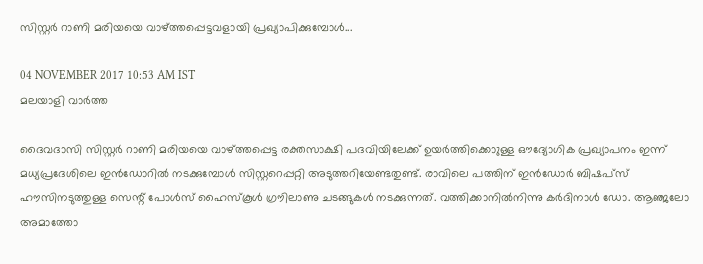സിസ്റ്റര്‍ റാണി മരിയയെ വാഴ്ത്തപ്പെട്ടവളായി പ്രഖ്യാപിക്കുമ്പോള്‍...

04 NOVEMBER 2017 10:53 AM IST
മലയാളി വാര്‍ത്ത

ദൈവദാസി സിസ്റ്റര്‍ റാണി മരിയയെ വാഴ്ത്തപ്പെട്ട രക്തസാക്ഷി പദവിയിലേക്ക് ഉയര്‍ത്തിക്കൊുള്ള ഔദ്യോഗിക പ്രഖ്യാപനം ഇന്ന് മധ്യപ്രദേശിലെ ഇന്‍ഡോറില്‍ നടക്കുമ്പോള്‍ സിസ്റ്ററെപ്പറ്റി അടുത്തറിയേണ്ടതുണ്ട്. രാവിലെ പത്തിന് ഇന്‍ഡോര്‍ ബിഷപ്‌സ് ഹൗസിനടുത്തുള്ള സെന്റ് പോള്‍സ് ഹൈസ്‌കൂള്‍ ഗ്രൗിലാണു ചടങ്ങുകള്‍ നടക്കുന്നത്. വത്തിക്കാനില്‍നിന്നു കര്‍ദിനാള്‍ ഡോ. ആഞ്ജലോ അമാത്തോ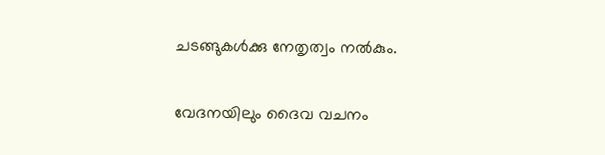ചടങ്ങുകള്‍ക്കു നേതൃത്വം നല്‍കും.

വേദനയിലും ദൈവ വചനം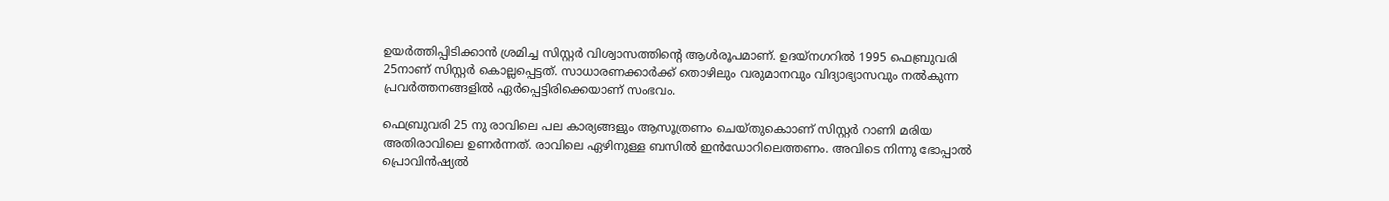ഉയര്‍ത്തിപ്പിടിക്കാന്‍ ശ്രമിച്ച സിസ്റ്റര്‍ വിശ്വാസത്തിന്റെ ആള്‍രൂപമാണ്. ഉദയ്‌നഗറില്‍ 1995 ഫെബ്രുവരി 25നാണ് സിസ്റ്റര്‍ കൊല്ലപ്പെട്ടത്. സാധാരണക്കാര്‍ക്ക് തൊഴിലും വരുമാനവും വിദ്യാഭ്യാസവും നല്‍കുന്ന പ്രവര്‍ത്തനങ്ങളില്‍ ഏര്‍പ്പെട്ടിരിക്കെയാണ് സംഭവം.

ഫെബ്രുവരി 25 നു രാവിലെ പല കാര്യങ്ങളും ആസൂത്രണം ചെയ്തുകൊാണ് സിസ്റ്റര്‍ റാണി മരിയ അതിരാവിലെ ഉണര്‍ന്നത്. രാവിലെ ഏഴിനുള്ള ബസില്‍ ഇന്‍ഡോറിലെത്തണം. അവിടെ നിന്നു ഭോപ്പാല്‍ പ്രൊവിന്‍ഷ്യല്‍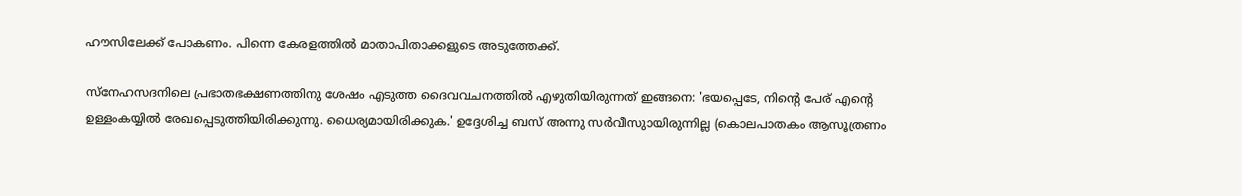ഹൗസിലേക്ക് പോകണം. പിന്നെ കേരളത്തില്‍ മാതാപിതാക്കളുടെ അടുത്തേക്ക്.

സ്‌നേഹസദനിലെ പ്രഭാതഭക്ഷണത്തിനു ശേഷം എടുത്ത ദൈവവചനത്തില്‍ എഴുതിയിരുന്നത് ഇങ്ങനെ: 'ഭയപ്പെടേ, നിന്റെ പേര് എന്റെ ഉള്ളംകയ്യില്‍ രേഖപ്പെടുത്തിയിരിക്കുന്നു. ധൈര്യമായിരിക്കുക.' ഉദ്ദേശിച്ച ബസ് അന്നു സര്‍വീസുായിരുന്നില്ല (കൊലപാതകം ആസൂത്രണം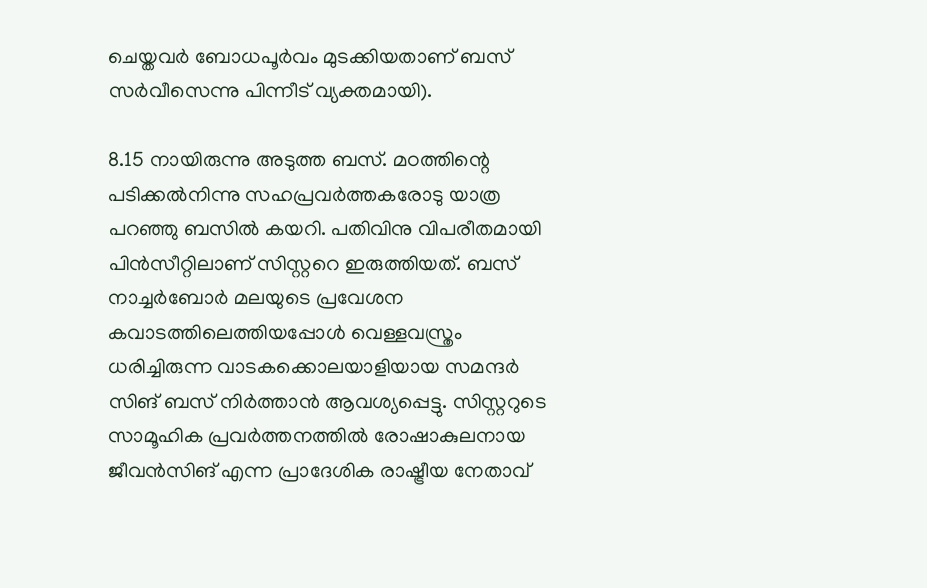ചെയ്തവര്‍ ബോധപൂര്‍വം മുടക്കിയതാണ് ബസ് സര്‍വീസെന്നു പിന്നീട് വ്യക്തമായി).

8.15 നായിരുന്നു അടുത്ത ബസ്. മഠത്തിന്റെ പടിക്കല്‍നിന്നു സഹപ്രവര്‍ത്തകരോടു യാത്ര പറഞ്ഞു ബസില്‍ കയറി. പതിവിനു വിപരീതമായി പിന്‍സീറ്റിലാണ് സിസ്റ്ററെ ഇരുത്തിയത്. ബസ് നാച്ചര്‍ബോര്‍ മലയുടെ പ്രവേശന കവാടത്തിലെത്തിയപ്പോള്‍ വെള്ളവസ്ത്രം ധരിച്ചിരുന്ന വാടകക്കൊലയാളിയായ സമന്ദര്‍ സിങ് ബസ് നിര്‍ത്താന്‍ ആവശ്യപ്പെട്ടു. സിസ്റ്ററുടെ സാമൂഹിക പ്രവര്‍ത്തനത്തില്‍ രോഷാകുലനായ ജീവന്‍സിങ് എന്ന പ്രാദേശിക രാഷ്ട്രീയ നേതാവ്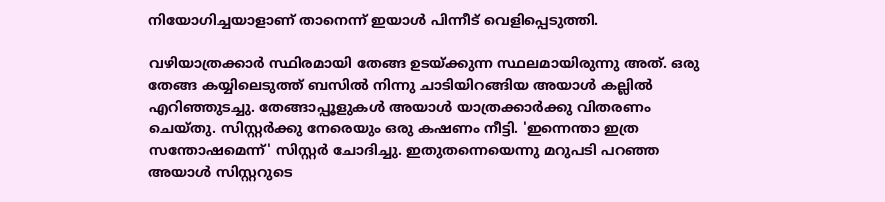നിയോഗിച്ചയാളാണ് താനെന്ന് ഇയാള്‍ പിന്നീട് വെളിപ്പെടുത്തി.

വഴിയാത്രക്കാര്‍ സ്ഥിരമായി തേങ്ങ ഉടയ്ക്കുന്ന സ്ഥലമായിരുന്നു അത്. ഒരു തേങ്ങ കയ്യിലെടുത്ത് ബസില്‍ നിന്നു ചാടിയിറങ്ങിയ അയാള്‍ കല്ലില്‍ എറിഞ്ഞുടച്ചു. തേങ്ങാപ്പൂളുകള്‍ അയാള്‍ യാത്രക്കാര്‍ക്കു വിതരണം ചെയ്തു. സിസ്റ്റര്‍ക്കു നേരെയും ഒരു കഷണം നീട്ടി. 'ഇന്നെന്താ ഇത്ര സന്തോഷമെന്ന്' സിസ്റ്റര്‍ ചോദിച്ചു. ഇതുതന്നെയെന്നു മറുപടി പറഞ്ഞ അയാള്‍ സിസ്റ്ററുടെ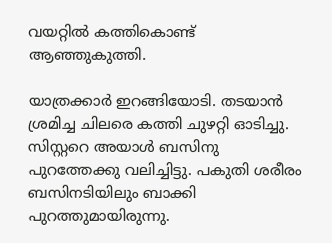വയറ്റില്‍ കത്തികൊണ്ട് ആഞ്ഞുകുത്തി.

യാത്രക്കാര്‍ ഇറങ്ങിയോടി. തടയാന്‍ ശ്രമിച്ച ചിലരെ കത്തി ചുഴറ്റി ഓടിച്ചു. സിസ്റ്ററെ അയാള്‍ ബസിനു പുറത്തേക്കു വലിച്ചിട്ടു. പകുതി ശരീരം ബസിനടിയിലും ബാക്കി പുറത്തുമായിരുന്നു.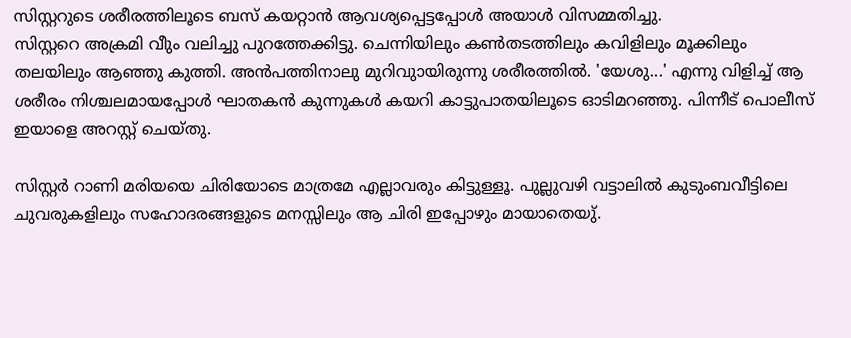സിസ്റ്ററുടെ ശരീരത്തിലൂടെ ബസ് കയറ്റാന്‍ ആവശ്യപ്പെട്ടപ്പോള്‍ അയാള്‍ വിസമ്മതിച്ചു.
സിസ്റ്ററെ അക്രമി വീും വലിച്ചു പുറത്തേക്കിട്ടു. ചെന്നിയിലും കണ്‍തടത്തിലും കവിളിലും മൂക്കിലും തലയിലും ആഞ്ഞു കുത്തി. അന്‍പത്തിനാലു മുറിവുായിരുന്നു ശരീരത്തില്‍. 'യേശു...' എന്നു വിളിച്ച് ആ ശരീരം നിശ്ചലമായപ്പോള്‍ ഘാതകന്‍ കുന്നുകള്‍ കയറി കാട്ടുപാതയിലൂടെ ഓടിമറഞ്ഞു. പിന്നീട് പൊലീസ് ഇയാളെ അറസ്റ്റ് ചെയ്തു.

സിസ്റ്റര്‍ റാണി മരിയയെ ചിരിയോടെ മാത്രമേ എല്ലാവരും കിട്ടുള്ളൂ. പുല്ലുവഴി വട്ടാലില്‍ കുടുംബവീട്ടിലെ ചുവരുകളിലും സഹോദരങ്ങളുടെ മനസ്സിലും ആ ചിരി ഇപ്പോഴും മായാതെയു്.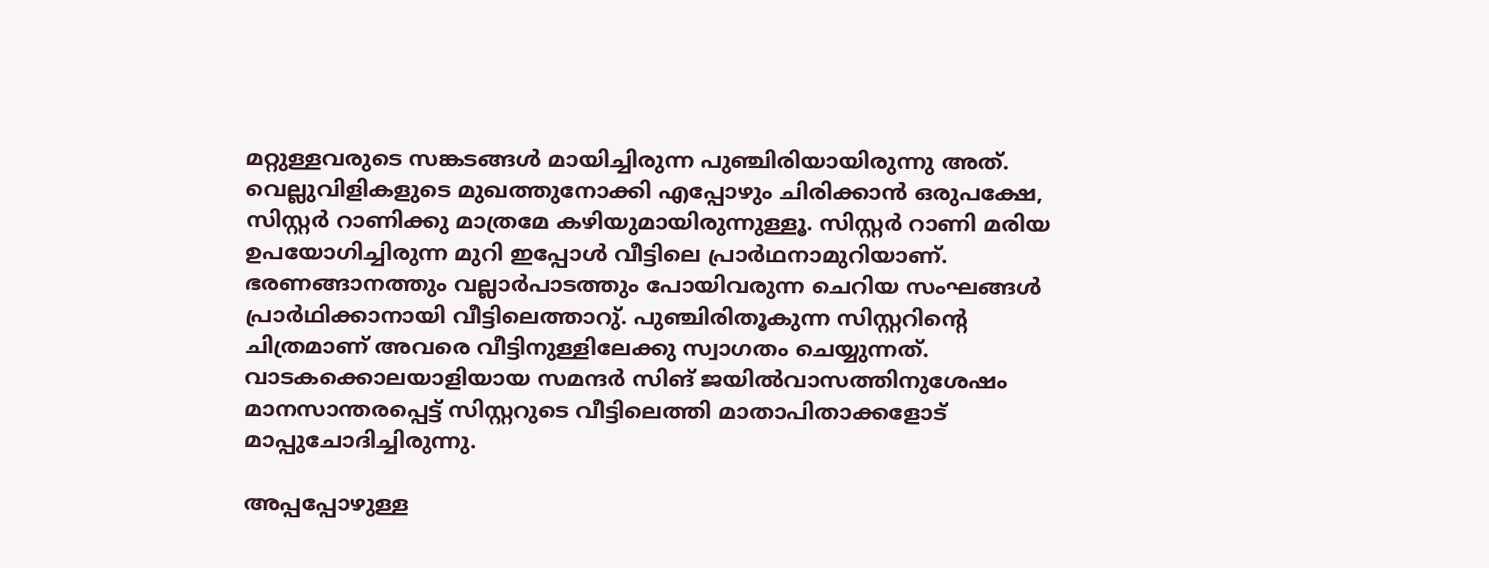മറ്റുള്ളവരുടെ സങ്കടങ്ങള്‍ മായിച്ചിരുന്ന പുഞ്ചിരിയായിരുന്നു അത്. വെല്ലുവിളികളുടെ മുഖത്തുനോക്കി എപ്പോഴും ചിരിക്കാന്‍ ഒരുപക്ഷേ, സിസ്റ്റര്‍ റാണിക്കു മാത്രമേ കഴിയുമായിരുന്നുള്ളൂ. സിസ്റ്റര്‍ റാണി മരിയ ഉപയോഗിച്ചിരുന്ന മുറി ഇപ്പോള്‍ വീട്ടിലെ പ്രാര്‍ഥനാമുറിയാണ്. ഭരണങ്ങാനത്തും വല്ലാര്‍പാടത്തും പോയിവരുന്ന ചെറിയ സംഘങ്ങള്‍ പ്രാര്‍ഥിക്കാനായി വീട്ടിലെത്താറു്. പുഞ്ചിരിതൂകുന്ന സിസ്റ്ററിന്റെ ചിത്രമാണ് അവരെ വീട്ടിനുള്ളിലേക്കു സ്വാഗതം ചെയ്യുന്നത്.
വാടകക്കൊലയാളിയായ സമന്ദര്‍ സിങ് ജയില്‍വാസത്തിനുശേഷം മാനസാന്തരപ്പെട്ട് സിസ്റ്ററുടെ വീട്ടിലെത്തി മാതാപിതാക്കളോട് മാപ്പുചോദിച്ചിരുന്നു.

അപ്പപ്പോഴുള്ള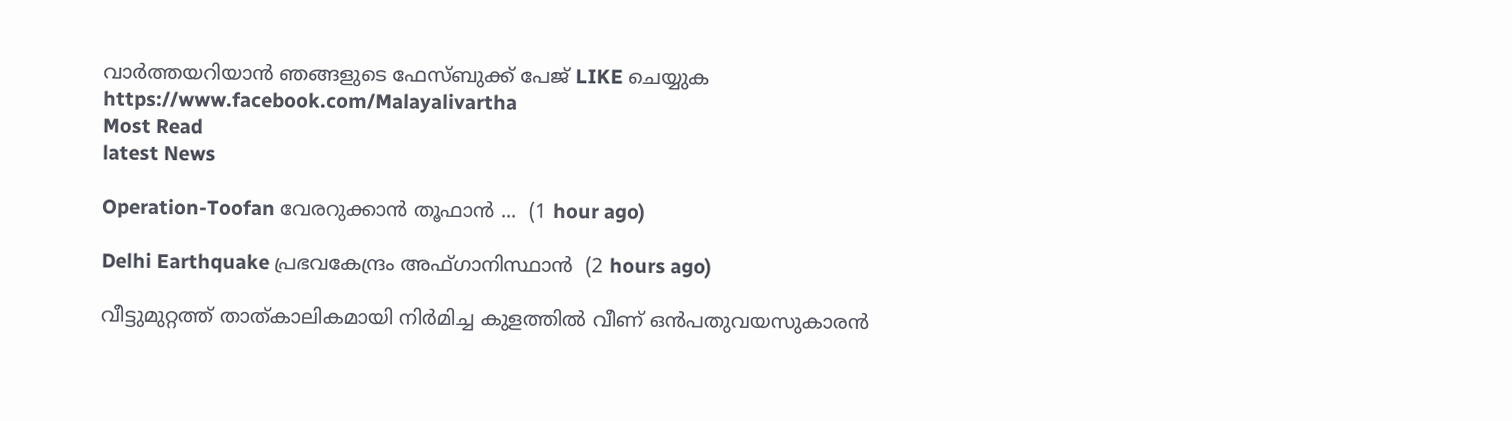വാര്‍ത്തയറിയാന്‍ ഞങ്ങളുടെ ഫേസ്‌ബുക്ക്‌ പേജ് LIKE ചെയ്യുക
https://www.facebook.com/Malayalivartha
Most Read
latest News

Operation-Toofan വേരറുക്കാൻ തൂഫാൻ ...  (1 hour ago)

Delhi Earthquake പ്രഭവകേന്ദ്രം അഫ്ഗാനിസ്ഥാന്‍  (2 hours ago)

വീട്ടുമുറ്റത്ത് താത്കാലികമായി നിര്‍മിച്ച കുളത്തില്‍ വീണ് ഒന്‍പതുവയസുകാരന്‍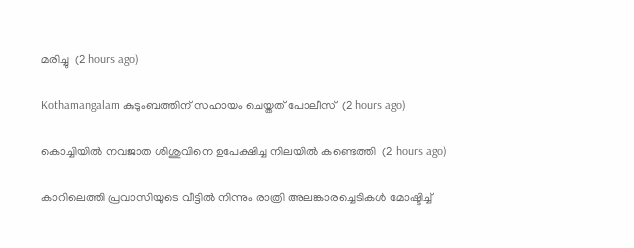മരിച്ചു  (2 hours ago)

Kothamangalam കുടുംബത്തിന് സഹായം ചെയ്തത് പോലീസ്  (2 hours ago)

കൊച്ചിയില്‍ നവജാത ശിശുവിനെ ഉപേക്ഷിച്ച നിലയില്‍ കണ്ടെത്തി  (2 hours ago)

കാറിലെത്തി പ്രവാസിയുടെ വീട്ടില്‍ നിന്നും രാത്രി അലങ്കാരച്ചെടികള്‍ മോഷ്ടിച്ച്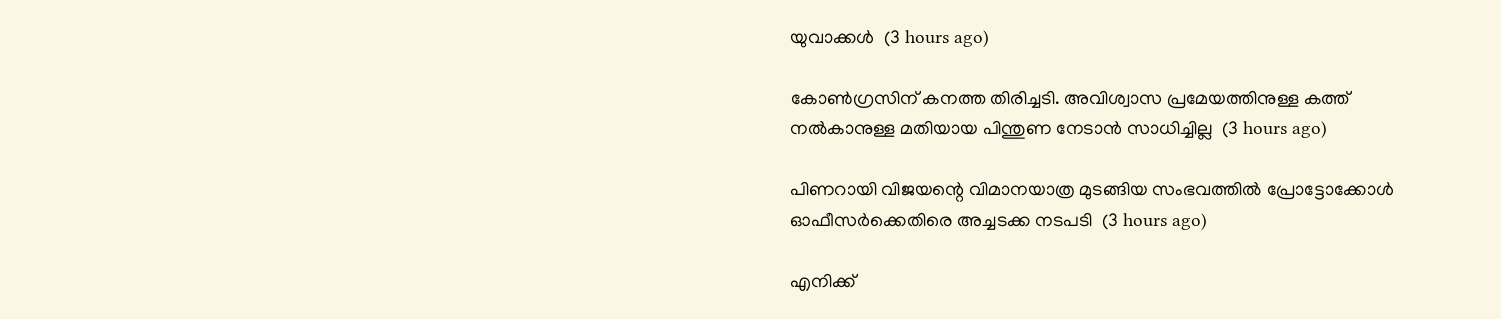യുവാക്കള്‍  (3 hours ago)

കോൺഗ്രസിന് കനത്ത തിരിച്ചടി. അവിശ്വാസ പ്രമേയത്തിനുള്ള കത്ത് നൽകാനുള്ള മതിയായ പിന്തുണ നേടാൻ സാധിച്ചില്ല  (3 hours ago)

പിണറായി വിജയന്റെ വിമാനയാത്ര മുടങ്ങിയ സംഭവത്തിൽ പ്രോട്ടോക്കോൾ ഓഫീസർക്കെതിരെ അച്ചടക്ക നടപടി  (3 hours ago)

എനിക്ക്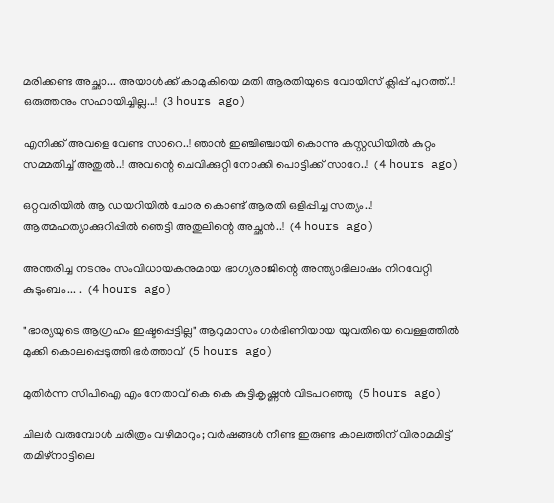മരിക്കണ്ട അച്ഛാ... അയാൾക്ക് കാമുകിയെ മതി ആരതിയുടെ വോയിസ് ക്ലിപ്പ് പുറത്ത്..! ഒരുത്തനും സഹായിച്ചില്ല...!  (3 hours ago)

എനിക്ക് അവളെ വേണ്ട സാറെ..! ഞാൻ ഇഞ്ചിഞ്ചായി കൊന്നു കസ്റ്റഡിയിൽ കുറ്റം സമ്മതിച്ച് അതുൽ..! അവന്റെ ചെവിക്കുറ്റി നോക്കി പൊട്ടിക്ക് സാറേ..!  (4 hours ago)

ഒറ്റവരിയിൽ ആ ഡയറിയിൽ ചോര കൊണ്ട് ആരതി ഒളിപ്പിച്ച സത്യം..! ആത്മഹത്യാക്കുറിപ്പിൽ ഞെട്ടി അതുലിന്റെ അച്ഛൻ..!  (4 hours ago)

അന്തരിച്ച നടനും സംവിധായകനുമായ ഭാഗ്യരാജിന്റെ അന്ത്യാഭിലാഷം നിറവേറ്റി കുടുംബം... .  (4 hours ago)

"ഭാര്യയുടെ ആഗ്രഹം ഇഷ്ടപ്പെട്ടില്ല" ആറുമാസം ഗർഭിണിയായ യുവതിയെ വെള്ളത്തിൽ മുക്കി കൊലപ്പെടുത്തി ഭർത്താവ്  (5 hours ago)

മുതിർന്ന സിപിഐ എം നേതാവ് കെ കെ കുട്ടികൃഷ്ണൻ വിടപറഞ്ഞു  (5 hours ago)

ചിലർ വരുമ്പോൾ ചരിത്രം വഴിമാറും; വർഷങ്ങൾ നീണ്ട ഇരുണ്ട കാലത്തിന് വിരാമമിട്ട് തമിഴ്‌നാട്ടിലെ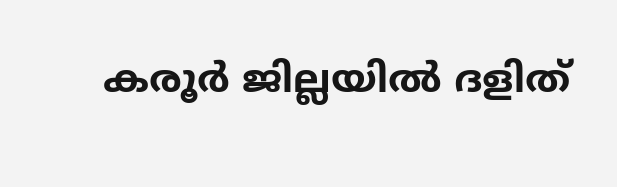കരൂർ ജില്ലയിൽ ദളിത്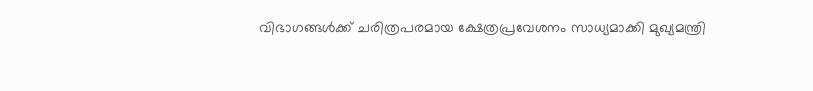വിഭാഗങ്ങൾക്ക് ചരിത്രപരമായ ക്ഷേത്രപ്രവേശനം സാധ്യമാക്കി മുഖ്യമന്ത്രി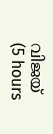വിജയ്  (5 hours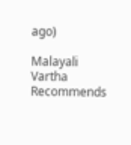ago)

Malayali Vartha Recommends